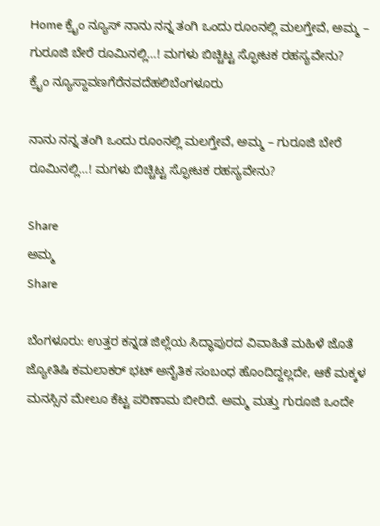Home ಕ್ರೈಂ ನ್ಯೂಸ್ ನಾನು ನನ್ನ ತಂಗಿ ಒಂದು ರೂಂನಲ್ಲಿ ಮಲಗ್ತೇವೆ, ಅಮ್ಮ – ಗುರೂಜಿ ಬೇರೆ ರೂಮಿನಲ್ಲಿ…! ಮಗಳು ಬಿಚ್ಚಿಟ್ಟ ಸ್ಫೋಟಕ ರಹಸ್ಯವೇನು?
ಕ್ರೈಂ ನ್ಯೂಸ್ದಾವಣಗೆರೆನವದೆಹಲಿಬೆಂಗಳೂರು

ನಾನು ನನ್ನ ತಂಗಿ ಒಂದು ರೂಂನಲ್ಲಿ ಮಲಗ್ತೇವೆ, ಅಮ್ಮ – ಗುರೂಜಿ ಬೇರೆ ರೂಮಿನಲ್ಲಿ…! ಮಗಳು ಬಿಚ್ಚಿಟ್ಟ ಸ್ಫೋಟಕ ರಹಸ್ಯವೇನು?

Share
ಅಮ್ಮ
Share

ಬೆಂಗಳೂರು: ಉತ್ತರ ಕನ್ನಡ ಜಿಲ್ಲೆಯ ಸಿದ್ಧಾಪುರದ ವಿವಾಹಿತೆ ಮಹಿಳೆ ಜೊತೆ ಜ್ಯೋತಿಷಿ ಕಮಲಾಕರ್ ಭಟ್ ಅನೈತಿಕ ಸಂಬಂಧ ಹೊಂದಿದ್ದಲ್ಲದೇ, ಆಕೆ ಮಕ್ಕಳ ಮನಸ್ಸಿನ ಮೇಲೂ ಕೆಟ್ಟ ಪರಿಣಾಮ ಬೀರಿದೆ. ಅಮ್ಮ ಮತ್ತು ಗುರೂಜಿ ಒಂದೇ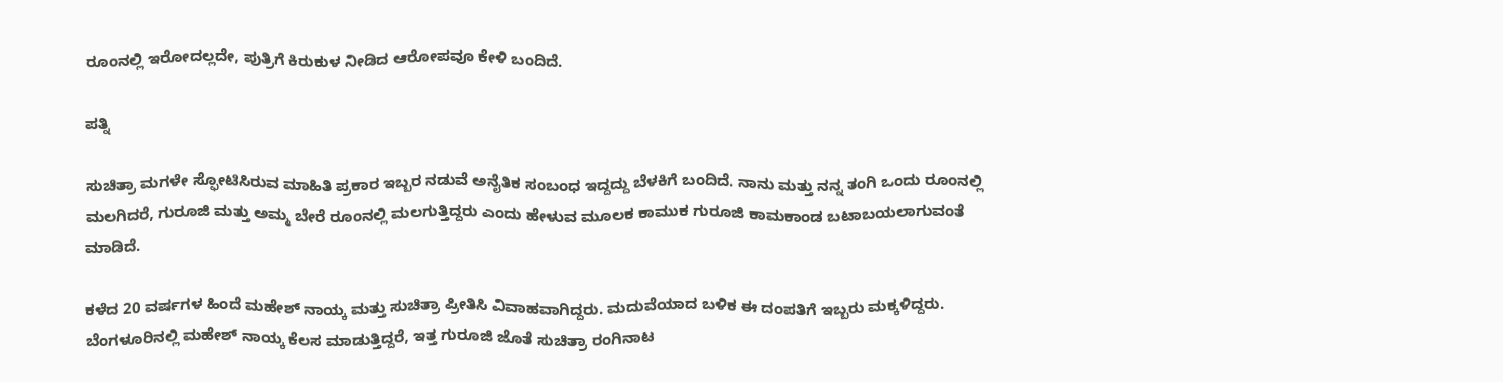ರೂಂನಲ್ಲಿ ಇರೋದಲ್ಲದೇ, ಪುತ್ರಿಗೆ ಕಿರುಕುಳ ನೀಡಿದ ಆರೋಪವೂ ಕೇಳಿ ಬಂದಿದೆ.

ಪತ್ನಿ

ಸುಚಿತ್ರಾ ಮಗಳೇ ಸ್ಫೋಟಿಸಿರುವ ಮಾಹಿತಿ ಪ್ರಕಾರ ಇಬ್ಬರ ನಡುವೆ ಅನೈತಿಕ ಸಂಬಂಧ ಇದ್ದದ್ದು ಬೆಳಕಿಗೆ ಬಂದಿದೆ. ನಾನು ಮತ್ತು ನನ್ನ ತಂಗಿ ಒಂದು ರೂಂನಲ್ಲಿ ಮಲಗಿದರೆ, ಗುರೂಜಿ ಮತ್ತು ಅಮ್ಮ ಬೇರೆ ರೂಂನಲ್ಲಿ ಮಲಗುತ್ತಿದ್ದರು ಎಂದು ಹೇಳುವ ಮೂಲಕ ಕಾಮುಕ ಗುರೂಜಿ ಕಾಮಕಾಂಡ ಬಟಾಬಯಲಾಗುವಂತೆ ಮಾಡಿದೆ.

ಕಳೆದ 20 ವರ್ಷಗಳ ಹಿಂದೆ ಮಹೇಶ್ ನಾಯ್ಕ ಮತ್ತು ಸುಚಿತ್ರಾ ಪ್ರೀತಿಸಿ ವಿವಾಹವಾಗಿದ್ದರು. ಮದುವೆಯಾದ ಬಳಿಕ ಈ ದಂಪತಿಗೆ ಇಬ್ಬರು ಮಕ್ಕಳಿದ್ದರು. ಬೆಂಗಳೂರಿನಲ್ಲಿ ಮಹೇಶ್ ನಾಯ್ಕ ಕೆಲಸ ಮಾಡುತ್ತಿದ್ದರೆ, ಇತ್ತ ಗುರೂಜಿ ಜೊತೆ ಸುಚಿತ್ರಾ ರಂಗಿನಾಟ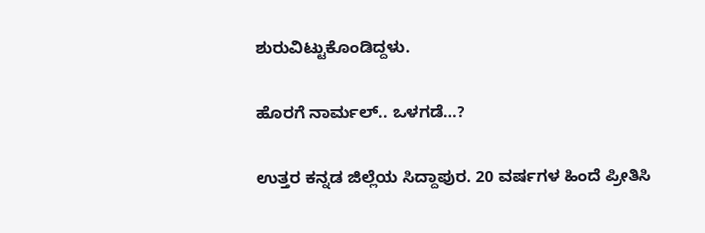ಶುರುವಿಟ್ಟುಕೊಂಡಿದ್ದಳು.

ಹೊರಗೆ ನಾರ್ಮಲ್.. ಒಳಗಡೆ…?

ಉತ್ತರ ಕನ್ನಡ ಜಿಲ್ಲೆಯ ಸಿದ್ದಾಪುರ. 20 ವರ್ಷಗಳ ಹಿಂದೆ ಪ್ರೀತಿಸಿ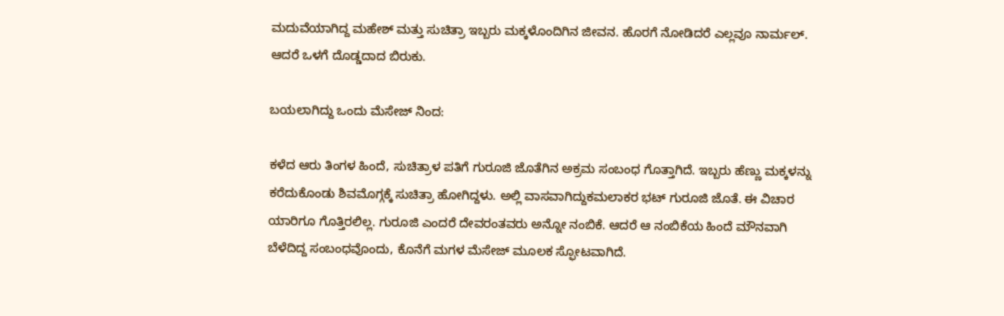ಮದುವೆಯಾಗಿದ್ದ ಮಹೇಶ್ ಮತ್ತು ಸುಚಿತ್ರಾ ಇಬ್ಬರು ಮಕ್ಕಳೊಂದಿಗಿನ ಜೀವನ. ಹೊರಗೆ ನೋಡಿದರೆ ಎಲ್ಲವೂ ನಾರ್ಮಲ್. ಆದರೆ ಒಳಗೆ ದೊಡ್ಡದಾದ ಬಿರುಕು.

ಬಯಲಾಗಿದ್ದು ಒಂದು ಮೆಸೇಜ್ ನಿಂದ:

ಕಳೆದ ಆರು ತಿಂಗಳ ಹಿಂದೆ, ಸುಚಿತ್ರಾಳ ಪತಿಗೆ ಗುರೂಜಿ ಜೊತೆಗಿನ ಅಕ್ರಮ ಸಂಬಂಧ ಗೊತ್ತಾಗಿದೆ. ಇಬ್ಬರು ಹೆಣ್ಣು ಮಕ್ಕಳನ್ನು ಕರೆದುಕೊಂಡು ಶಿವಮೊಗ್ಗಕ್ಕೆ ಸುಚಿತ್ರಾ ಹೋಗಿದ್ದಳು. ಅಲ್ಲಿ ವಾಸವಾಗಿದ್ದುಕಮಲಾಕರ ಭಟ್ ಗುರೂಜಿ ಜೊತೆ. ಈ ವಿಚಾರ ಯಾರಿಗೂ ಗೊತ್ತಿರಲಿಲ್ಲ. ಗುರೂಜಿ ಎಂದರೆ ದೇವರಂತವರು ಅನ್ನೋ ನಂಬಿಕೆ. ಆದರೆ ಆ ನಂಬಿಕೆಯ ಹಿಂದೆ ಮೌನವಾಗಿ ಬೆಳೆದಿದ್ದ ಸಂಬಂಧವೊಂದು, ಕೊನೆಗೆ ಮಗಳ ಮೆಸೇಜ್ ಮೂಲಕ ಸ್ಫೋಟವಾಗಿದೆ.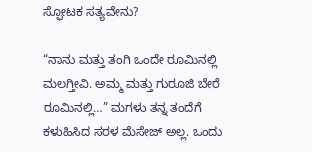ಸ್ಫೋಟಕ ಸತ್ಯವೇನು?

“ನಾನು ಮತ್ತು ತಂಗಿ ಒಂದೇ ರೂಮಿನಲ್ಲಿ ಮಲಗ್ತೀವಿ. ಅಮ್ಮ ಮತ್ತು ಗುರೂಜಿ ಬೇರೆ ರೂಮಿನಲ್ಲಿ…” ಮಗಳು ತನ್ನ ತಂದೆಗೆ ಕಳುಹಿಸಿದ ಸರಳ ಮೆಸೇಜ್ ಅಲ್ಲ. ಒಂದು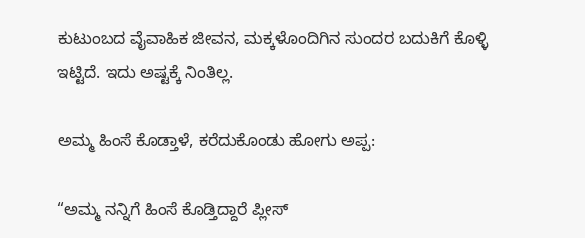ಕುಟುಂಬದ ವೈವಾಹಿಕ ಜೀವನ, ಮಕ್ಕಳೊಂದಿಗಿನ ಸುಂದರ ಬದುಕಿಗೆ ಕೊಳ್ಳಿ ಇಟ್ಟಿದೆ. ಇದು ಅಷ್ಟಕ್ಕೆ ನಿಂತಿಲ್ಲ.

ಅಮ್ಮ ಹಿಂಸೆ ಕೊಡ್ತಾಳೆ, ಕರೆದುಕೊಂಡು ಹೋಗು ಅಪ್ಪ:

“ಅಮ್ಮ ನನ್ನಿಗೆ ಹಿಂಸೆ ಕೊಡ್ತಿದ್ದಾರೆ ಪ್ಲೀಸ್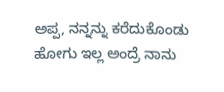ಅಪ್ಪ, ನನ್ನನ್ನು ಕರೆದುಕೊಂಡು ಹೋಗು ಇಲ್ಲ ಅಂದ್ರೆ ನಾನು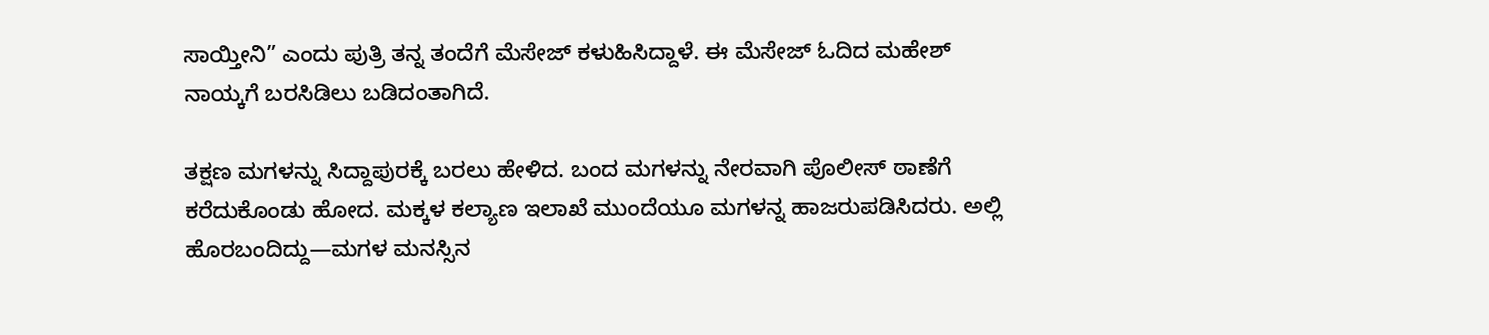ಸಾಯ್ತೀನಿ” ಎಂದು ಪುತ್ರಿ ತನ್ನ ತಂದೆಗೆ ಮೆಸೇಜ್ ಕಳುಹಿಸಿದ್ದಾಳೆ. ಈ ಮೆಸೇಜ್ ಓದಿದ ಮಹೇಶ್ ನಾಯ್ಕಗೆ ಬರಸಿಡಿಲು ಬಡಿದಂತಾಗಿದೆ.

ತಕ್ಷಣ ಮಗಳನ್ನು ಸಿದ್ದಾಪುರಕ್ಕೆ ಬರಲು ಹೇಳಿದ. ಬಂದ ಮಗಳನ್ನು ನೇರವಾಗಿ ಪೊಲೀಸ್ ಠಾಣೆಗೆ ಕರೆದುಕೊಂಡು ಹೋದ. ಮಕ್ಕಳ ಕಲ್ಯಾಣ ಇಲಾಖೆ ಮುಂದೆಯೂ ಮಗಳನ್ನ ಹಾಜರುಪಡಿಸಿದರು. ಅಲ್ಲಿ ಹೊರಬಂದಿದ್ದು—ಮಗಳ ಮನಸ್ಸಿನ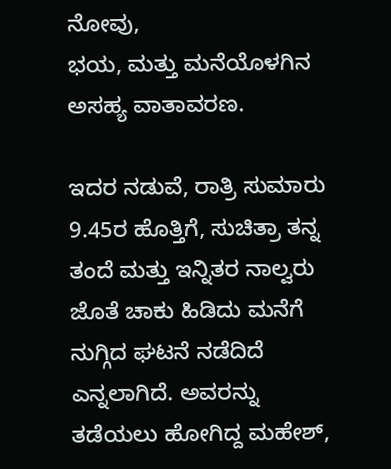ನೋವು,
ಭಯ, ಮತ್ತು ಮನೆಯೊಳಗಿನ ಅಸಹ್ಯ ವಾತಾವರಣ.

ಇದರ ನಡುವೆ, ರಾತ್ರಿ ಸುಮಾರು 9.45ರ ಹೊತ್ತಿಗೆ, ಸುಚಿತ್ರಾ ತನ್ನ ತಂದೆ ಮತ್ತು ಇನ್ನಿತರ ನಾಲ್ವರು ಜೊತೆ ಚಾಕು ಹಿಡಿದು ಮನೆಗೆ ನುಗ್ಗಿದ ಘಟನೆ ನಡೆದಿದೆ ಎನ್ನಲಾಗಿದೆ. ಅವರನ್ನು ತಡೆಯಲು ಹೋಗಿದ್ದ ಮಹೇಶ್,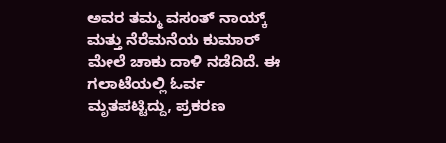ಅವರ ತಮ್ಮ ವಸಂತ್ ನಾಯ್ಕ್
ಮತ್ತು ನೆರೆಮನೆಯ ಕುಮಾರ್ ಮೇಲೆ ಚಾಕು ದಾಳಿ ನಡೆದಿದೆ. ಈ ಗಲಾಟೆಯಲ್ಲಿ ಓರ್ವ ಮೃತಪಟ್ಟಿದ್ದು, ಪ್ರಕರಣ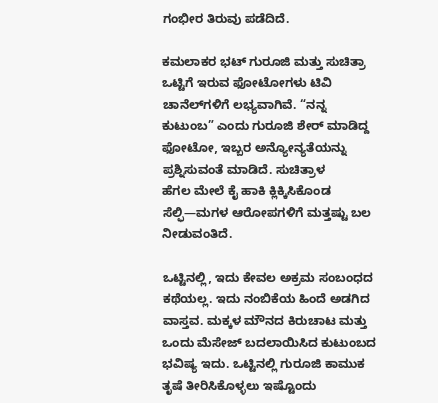ಗಂಭೀರ ತಿರುವು ಪಡೆದಿದೆ.

ಕಮಲಾಕರ ಭಟ್ ಗುರೂಜಿ ಮತ್ತು ಸುಚಿತ್ರಾ ಒಟ್ಟಿಗೆ ಇರುವ ಫೋಟೋಗಳು ಟಿವಿ ಚಾನೆಲ್‌ಗಳಿಗೆ ಲಭ್ಯವಾಗಿವೆ. “ನನ್ನ ಕುಟುಂಬ” ಎಂದು ಗುರೂಜಿ ಶೇರ್ ಮಾಡಿದ್ದ ಫೋಟೋ, ಇಬ್ಬರ ಅನ್ಯೋನ್ಯತೆಯನ್ನು ಪ್ರಶ್ನಿಸುವಂತೆ ಮಾಡಿದೆ. ಸುಚಿತ್ರಾಳ
ಹೆಗಲ ಮೇಲೆ ಕೈ ಹಾಕಿ ಕ್ಲಿಕ್ಕಿಸಿಕೊಂಡ ಸೆಲ್ಫಿ—ಮಗಳ ಆರೋಪಗಳಿಗೆ ಮತ್ತಷ್ಟು ಬಲ ನೀಡುವಂತಿದೆ.

ಒಟ್ಟಿನಲ್ಲಿ, ಇದು ಕೇವಲ ಅಕ್ರಮ ಸಂಬಂಧದ ಕಥೆಯಲ್ಲ. ಇದು ನಂಬಿಕೆಯ ಹಿಂದೆ ಅಡಗಿದ ವಾಸ್ತವ. ಮಕ್ಕಳ ಮೌನದ ಕಿರುಚಾಟ ಮತ್ತು ಒಂದು ಮೆಸೇಜ್ ಬದಲಾಯಿಸಿದ ಕುಟುಂಬದ ಭವಿಷ್ಯ ಇದು. ಒಟ್ಟಿನಲ್ಲಿ ಗುರೂಜಿ ಕಾಮುಕ ತೃಷೆ ತೀರಿಸಿಕೊಳ್ಳಲು ಇಷ್ಟೊಂದು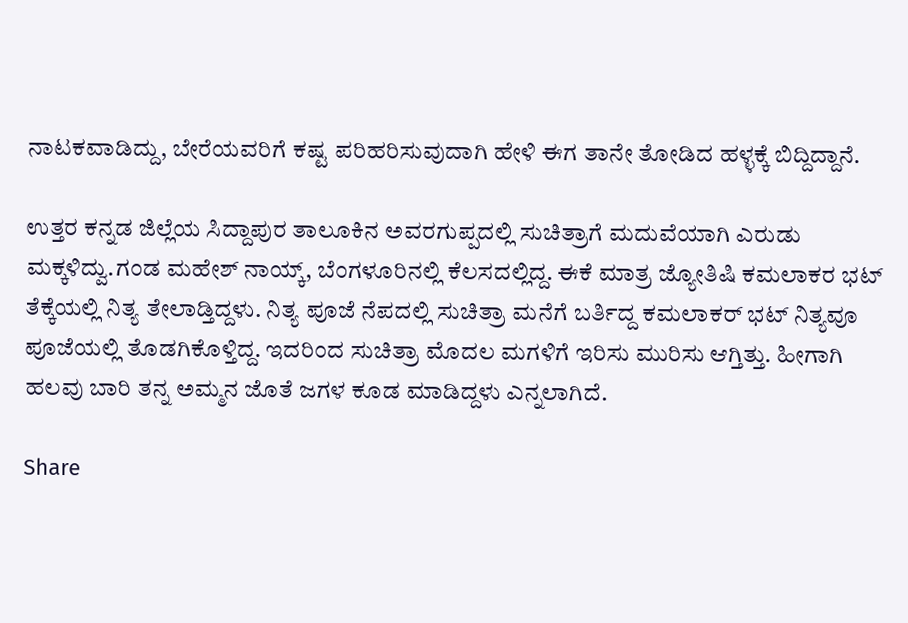ನಾಟಕವಾಡಿದ್ದು, ಬೇರೆಯವರಿಗೆ ಕಷ್ಟ ಪರಿಹರಿಸುವುದಾಗಿ ಹೇಳಿ ಈಗ ತಾನೇ ತೋಡಿದ ಹಳ್ಳಕ್ಕೆ ಬಿದ್ದಿದ್ದಾನೆ.

ಉತ್ತರ ಕನ್ನಡ ಜಿಲ್ಲೆಯ ಸಿದ್ದಾಪುರ ತಾಲೂಕಿನ ಅವರಗುಪ್ಪದಲ್ಲಿ ಸುಚಿತ್ರಾಗೆ ಮದುವೆಯಾಗಿ ಎರುಡು ಮಕ್ಕಳಿದ್ವು.ಗಂಡ ಮಹೇಶ್ ನಾಯ್ಕ್, ಬೆಂಗಳೂರಿನಲ್ಲಿ ಕೆಲಸದಲ್ಲಿದ್ದ. ಈಕೆ ಮಾತ್ರ ಜ್ಯೋತಿಷಿ ಕಮಲಾಕರ ಭಟ್ ತೆಕ್ಕೆಯಲ್ಲಿ ನಿತ್ಯ ತೇಲಾಡ್ತಿದ್ದಳು. ನಿತ್ಯ ಪೂಜೆ ನೆಪದಲ್ಲಿ ಸುಚಿತ್ರಾ ಮನೆಗೆ ಬರ್ತಿದ್ದ ಕಮಲಾಕರ್ ಭಟ್ ನಿತ್ಯವೂ ಪೂಜೆಯಲ್ಲಿ ತೊಡಗಿಕೊಳ್ತಿದ್ದ. ಇದರಿಂದ ಸುಚಿತ್ರಾ ಮೊದಲ ಮಗಳಿಗೆ ಇರಿಸು ಮುರಿಸು ಆಗ್ತಿತ್ತು. ಹೀಗಾಗಿ ಹಲವು ಬಾರಿ ತನ್ನ ಅಮ್ಮನ ಜೊತೆ ಜಗಳ ಕೂಡ ಮಾಡಿದ್ದಳು ಎನ್ನಲಾಗಿದೆ.

Share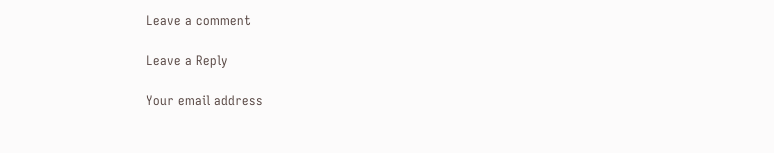Leave a comment

Leave a Reply

Your email address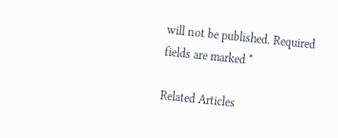will not be published. Required fields are marked *

Related Articles